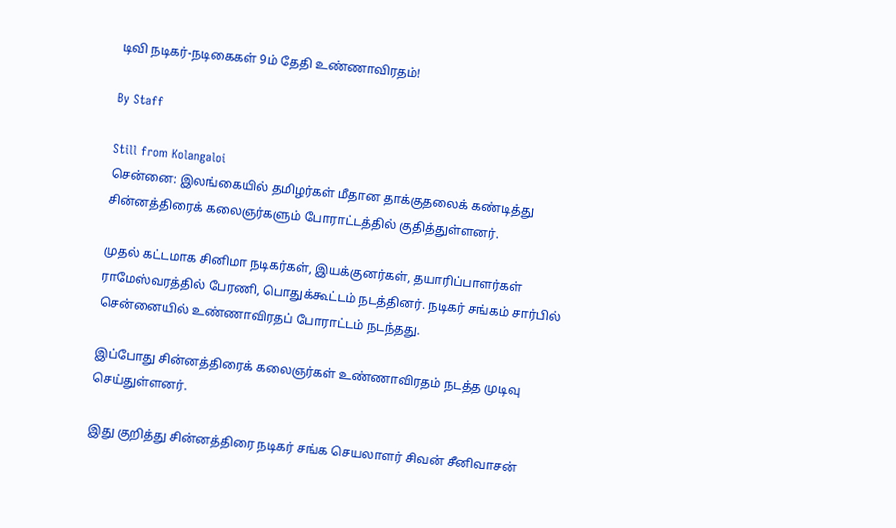டிவி நடிகர்-நடிகைகள் 9ம் தேதி உண்ணாவிரதம்!

By Staff

Still from Kolangaloi
சென்னை: இலங்கையில் தமிழர்கள் மீதான தாக்குதலைக் கண்டித்து சின்னத்திரைக் கலைஞர்களும் போராட்டத்தில் குதித்துள்ளனர்.

முதல் கட்டமாக சினிமா நடிகர்கள், இயக்குனர்கள், தயாரிப்பாளர்கள் ராமேஸ்வரத்தில் பேரணி, பொதுக்கூட்டம் நடத்தினர். நடிகர் சங்கம் சார்பில் சென்னையில் உண்ணாவிரதப் போராட்டம் நடந்தது.

இப்போது சின்னத்திரைக் கலைஞர்கள் உண்ணாவிரதம் நடத்த முடிவு செய்துள்ளனர்.

இது குறித்து சின்னத்திரை நடிகர் சங்க செயலாளர் சிவன் சீனிவாசன்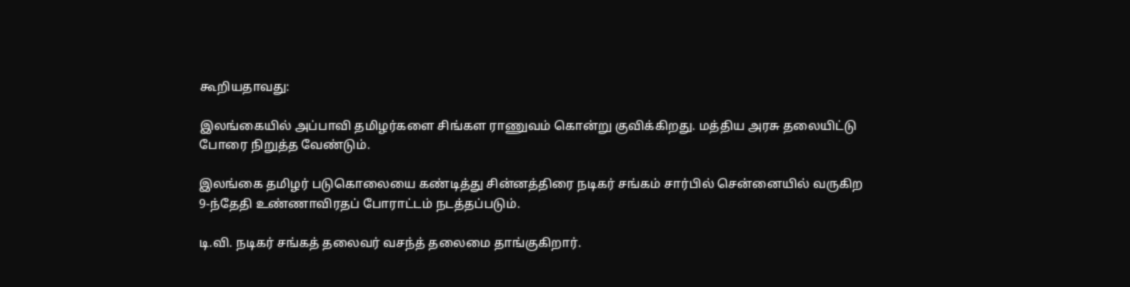கூறியதாவது:

இலங்கையில் அப்பாவி தமிழர்களை சிங்கள ராணுவம் கொன்று குவிக்கிறது. மத்திய அரசு தலையிட்டு போரை நிறுத்த வேண்டும்.

இலங்கை தமிழர் படுகொலையை கண்டித்து சின்னத்திரை நடிகர் சங்கம் சார்பில் சென்னையில் வருகிற 9-ந்தேதி உண்ணாவிரதப் போராட்டம் நடத்தப்படும்.

டி.வி. நடிகர் சங்கத் தலைவர் வசந்த் தலைமை தாங்குகிறார்.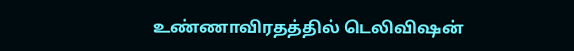உண்ணாவிரதத்தில் டெலிவிஷன்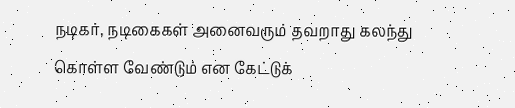நடிகர், நடிகைகள் அனைவரும் தவறாது கலந்து கொள்ள வேண்டும் என கேட்டுக்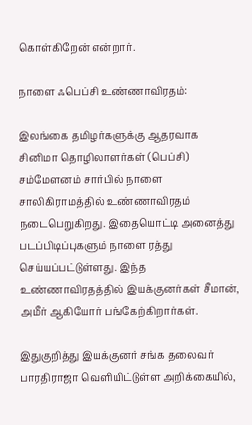கொள்கிறேன் என்றார்.

நாளை ஃபெப்சி உண்ணாவிரதம்:

இலங்கை தமிழர்களுக்கு ஆதரவாக சினிமா தொழிலாளர்கள் (பெப்சி) சம்மேளனம் சார்பில் நாளை சாலிகிராமத்தில் உண்ணாவிரதம் நடைபெறுகிறது. இதையொட்டி அனைத்து படப்பிடிப்புகளும் நாளை ரத்து செய்யப்பட்டுள்ளது. இந்த உண்ணாவிரதத்தில் இயக்குனர்கள் சீமான், அமீர் ஆகியோர் பங்கேற்கிறார்கள்.

இதுகுறித்து இயக்குனர் சங்க தலைவர் பாரதிராஜா வெளியிட்டுள்ள அறிக்கையில்,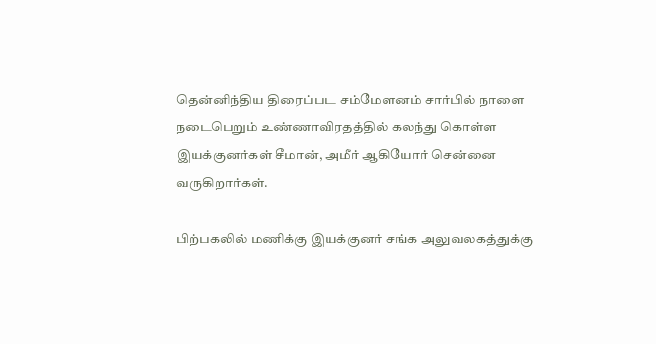தென்னிந்திய திரைப்பட சம்மேளனம் சார்பில் நாளை நடைபெறும் உண்ணாவிரதத்தில் கலந்து கொள்ள இயக்குனர்கள் சீமான், அமீர் ஆகியோர் சென்னை வருகிறார்கள்.

பிற்பகலில் மணிக்கு இயக்குனர் சங்க அலுவலகத்துக்கு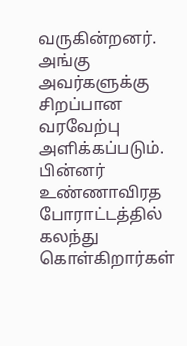வருகின்றனர். அங்கு அவர்களுக்கு சிறப்பான வரவேற்பு அளிக்கப்படும். பின்னர் உண்ணாவிரத போராட்டத்தில் கலந்து கொள்கிறார்கள்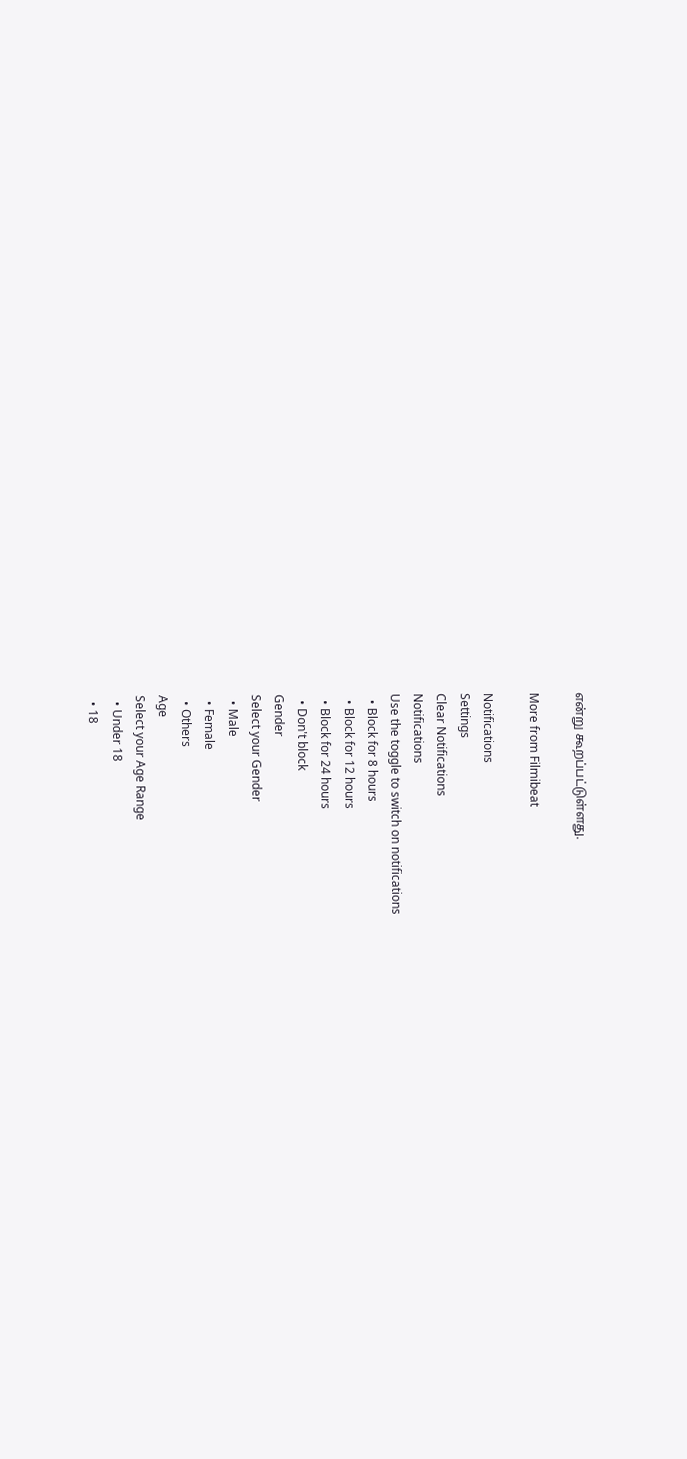என்று கூறப்பட்டுள்ளது.

More from Filmibeat

Notifications
Settings
Clear Notifications
Notifications
Use the toggle to switch on notifications
  • Block for 8 hours
  • Block for 12 hours
  • Block for 24 hours
  • Don't block
Gender
Select your Gender
  • Male
  • Female
  • Others
Age
Select your Age Range
  • Under 18
  • 18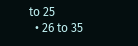to 25
  • 26 to 35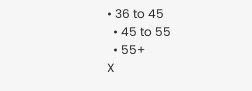• 36 to 45
  • 45 to 55
  • 55+
X